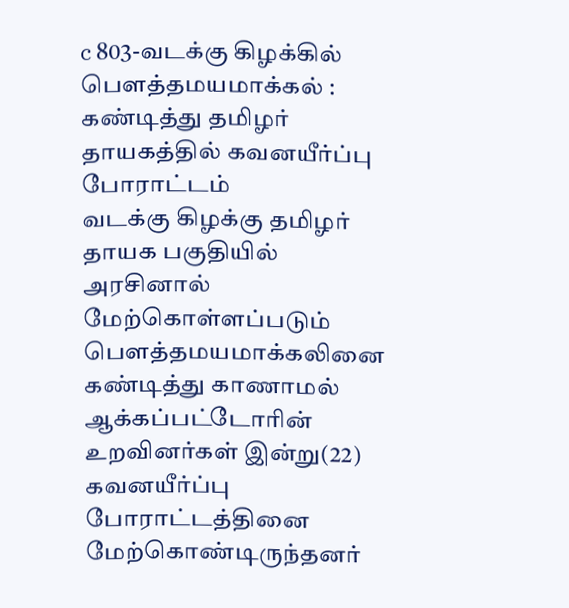c 803-வடக்கு கிழக்கில் பௌத்தமயமாக்கல் : கண்டித்து தமிழர் தாயகத்தில் கவனயீர்ப்பு போராட்டம்
வடக்கு கிழக்கு தமிழர் தாயக பகுதியில் அரசினால் மேற்கொள்ளப்படும் பௌத்தமயமாக்கலினை கண்டித்து காணாமல் ஆக்கப்பட்டோரின் உறவினர்கள் இன்று(22) கவனயீர்ப்பு போராட்டத்தினை மேற்கொண்டிருந்தனர்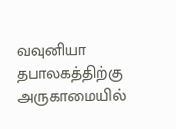வவுனியா தபாலகத்திற்கு அருகாமையில்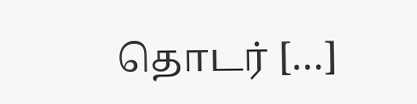தொடர் […]